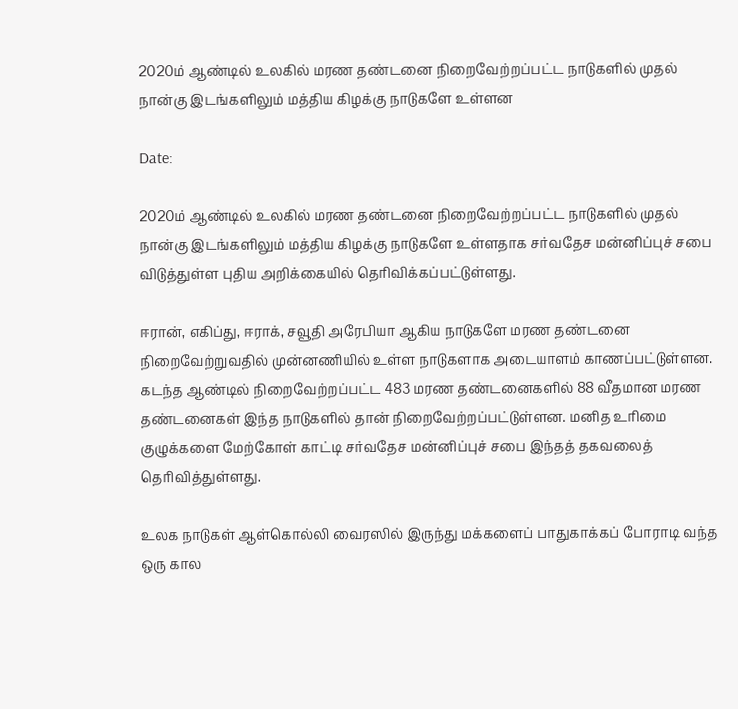2020ம் ஆண்டில் உலகில் மரண தண்டனை நிறைவேற்றப்பட்ட நாடுகளில் முதல் நான்கு இடங்களிலும் மத்திய கிழக்கு நாடுகளே உள்ளன

Date:

2020ம் ஆண்டில் உலகில் மரண தண்டனை நிறைவேற்றப்பட்ட நாடுகளில் முதல் நான்கு இடங்களிலும் மத்திய கிழக்கு நாடுகளே உள்ளதாக சர்வதேச மன்னிப்புச் சபை விடுத்துள்ள புதிய அறிக்கையில் தெரிவிக்கப்பட்டுள்ளது.

ஈரான், எகிப்து, ஈராக், சவூதி அரேபியா ஆகிய நாடுகளே மரண தண்டனை நிறைவேற்றுவதில் முன்னணியில் உள்ள நாடுகளாக அடையாளம் காணப்பட்டுள்ளன. கடந்த ஆண்டில் நிறைவேற்றப்பட்ட 483 மரண தண்டனைகளில் 88 வீதமான மரண தண்டனைகள் இந்த நாடுகளில் தான் நிறைவேற்றப்பட்டுள்ளன. மனித உரிமை குழுக்களை மேற்கோள் காட்டி சர்வதேச மன்னிப்புச் சபை இந்தத் தகவலைத் தெரிவித்துள்ளது.

உலக நாடுகள் ஆள்கொல்லி வைரஸில் இருந்து மக்களைப் பாதுகாக்கப் போராடி வந்த ஒரு கால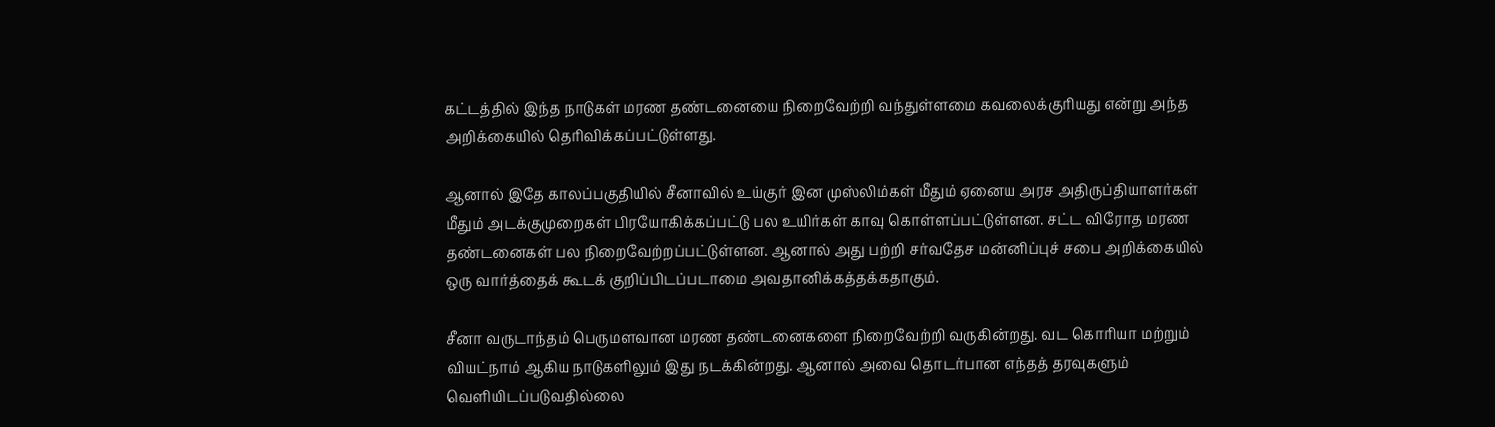கட்டத்தில் இந்த நாடுகள் மரண தண்டனையை நிறைவேற்றி வந்துள்ளமை கவலைக்குரியது என்று அந்த அறிக்கையில் தெரிவிக்கப்பட்டுள்ளது.

ஆனால் இதே காலப்பகுதியில் சீனாவில் உய்குர் இன முஸ்லிம்கள் மீதும் ஏனைய அரச அதிருப்தியாளர்கள் மீதும் அடக்குமுறைகள் பிரயோகிக்கப்பட்டு பல உயிர்கள் காவு கொள்ளப்பட்டுள்ளன. சட்ட விரோத மரண தண்டனைகள் பல நிறைவேற்றப்பட்டுள்ளன. ஆனால் அது பற்றி சர்வதேச மன்னிப்புச் சபை அறிக்கையில் ஒரு வார்த்தைக் கூடக் குறிப்பிடப்படாமை அவதானிக்கத்தக்கதாகும்.

சீனா வருடாந்தம் பெருமளவான மரண தண்டனைகளை நிறைவேற்றி வருகின்றது. வட கொரியா மற்றும் வியட்நாம் ஆகிய நாடுகளிலும் இது நடக்கின்றது. ஆனால் அவை தொடர்பான எந்தத் தரவுகளும் வெளியிடப்படுவதில்லை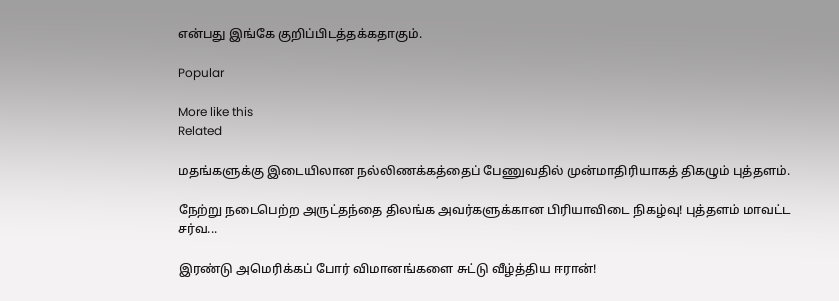என்பது இங்கே குறிப்பிடத்தக்கதாகும்.

Popular

More like this
Related

மதங்களுக்கு இடையிலான நல்லிணக்கத்தைப் பேணுவதில் முன்மாதிரியாகத் திகழும் புத்தளம்.

நேற்று நடைபெற்ற அருட்தந்தை திலங்க அவர்களுக்கான பிரியாவிடை நிகழ்வு! புத்தளம் மாவட்ட சர்வ...

இரண்டு அமெரிக்கப் போர் விமானங்களை சுட்டு வீழ்த்திய ஈரான்!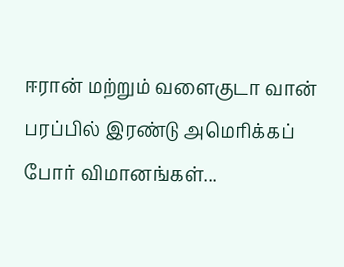ஈரான் மற்றும் வளைகுடா வான் பரப்பில் இரண்டு அமெரிக்கப் போர் விமானங்கள்...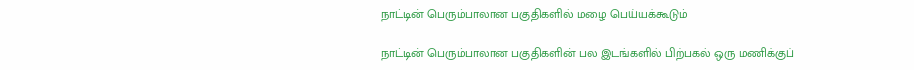நாட்டின் பெரும்பாலான பகுதிகளில் மழை பெய்யக்கூடும்

நாட்டின் பெரும்பாலான பகுதிகளின் பல இடங்களில் பிற்பகல் ஒரு மணிக்குப்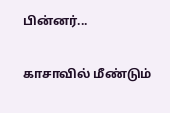பின்னர்...

காசாவில் மீண்டும்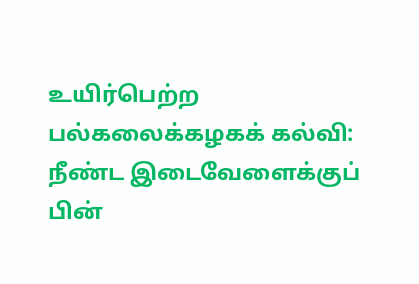உயிர்பெற்ற பல்கலைக்கழகக் கல்வி: நீண்ட இடைவேளைக்குப் பின்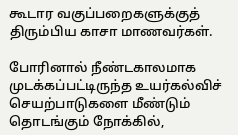கூடார வகுப்பறைகளுக்குத் திரும்பிய காசா மாணவர்கள்.

போரினால் நீண்டகாலமாக முடக்கப்பட்டிருந்த உயர்கல்விச் செயற்பாடுகளை மீண்டும் தொடங்கும் நோக்கில்,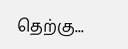தெற்கு...